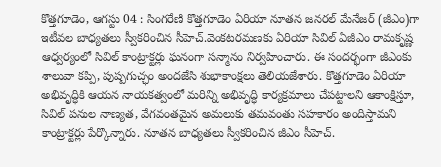కొత్తగూడెం, ఆగస్టు 04 : సింగరేణి కొత్తగూడెం ఏరియా నూతన జనరల్ మేనేజర్ (జీఎం)గా ఇటీవల బాధ్యతలు స్వీకరించిన సీహెచ్.వెంకటరమణకు ఏరియా సివిల్ ఏజీఎం రామకృష్ణ ఆధ్వర్యంలో సివిల్ కాంట్రాక్టర్లు ఘనంగా సన్మానం నిర్వహించారు. ఈ సందర్భంగా జీఎంకు శాలువా కప్పి, పుష్పగుచ్ఛం అందజేసి శుభాకాంక్షలు తెలియజేశారు. కొత్తగూడెం ఏరియా అభివృద్ధికి ఆయన నాయకత్వంలో మరిన్ని అభివృద్ధి కార్యక్రమాలు చేపట్టాలని ఆకాంక్షిస్తూ, సివిల్ పనుల నాణ్యత, వేగవంతమైన అమలుకు తమవంతు సహకారం అందిస్తామని కాంట్రాక్టర్లు పేర్కొన్నారు. నూతన బాధ్యతలు స్వీకరించిన జీఎం సీహెచ్.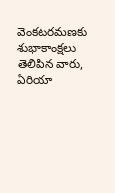వెంకటరమణకు శుభాకాంక్షలు తెలిపిన వారు, ఏరియా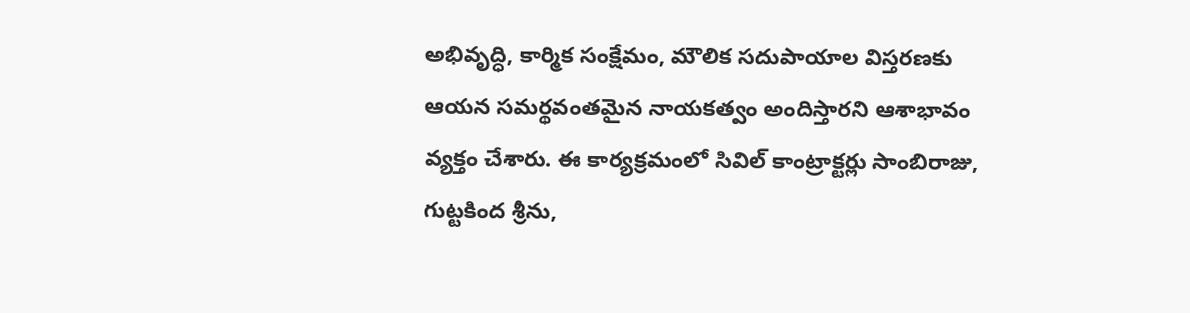అభివృద్ధి, కార్మిక సంక్షేమం, మౌలిక సదుపాయాల విస్తరణకు ఆయన సమర్థవంతమైన నాయకత్వం అందిస్తారని ఆశాభావం వ్యక్తం చేశారు. ఈ కార్యక్రమంలో సివిల్ కాంట్రాక్టర్లు సాంబిరాజు, గుట్టకింద శ్రీను,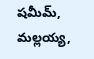షమీమ్, మల్లయ్య,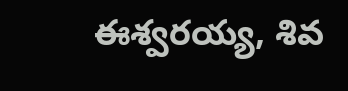ఈశ్వరయ్య, శివ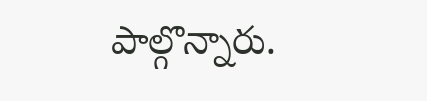పాల్గొన్నారు.